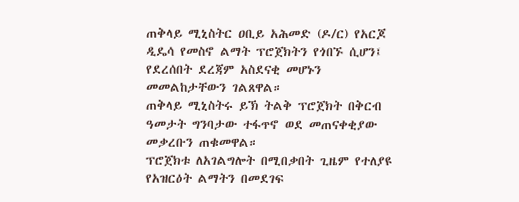ጠቅላይ ሚኒስትር ዐቢይ አሕመድ (ዶ/ር) የአርጆ ዲዴሳ የመስኖ ልማት ፕሮጀክትን የጎበኙ ሲሆን፤ የደረሰበት ደረጃም አስደናቂ መሆኑን መመልከታቸውን ገልጸዋል።
ጠቅላይ ሚኒስትሩ ይኽ ትልቅ ፕሮጀክት በቅርብ ዓመታት ግንባታው ተፋጥኖ ወደ መጠናቀቂያው መቃረቡን ጠቁመዋል።
ፕሮጀክቱ ለአገልግሎት በሚበቃበት ጊዜም የተለያዩ የአዝርዕት ልማትን በመደገፍ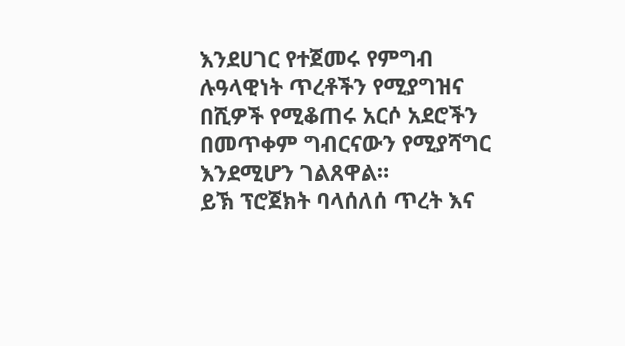እንደሀገር የተጀመሩ የምግብ ሉዓላዊነት ጥረቶችን የሚያግዝና በሺዎች የሚቆጠሩ አርሶ አደሮችን በመጥቀም ግብርናውን የሚያሻግር እንደሚሆን ገልጸዋል።
ይኽ ፕሮጀክት ባላሰለሰ ጥረት እና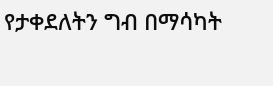የታቀደለትን ግብ በማሳካት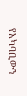የአካባቢውን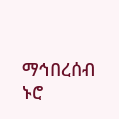ማኅበረሰብ ኑሮ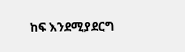ከፍ እንደሚያደርግ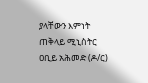ያላቸውን እምነት ጠቅላይ ሚኒስትር ዐቢይ አሕመድ (ዶ/ር)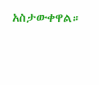አስታውቀዋል።